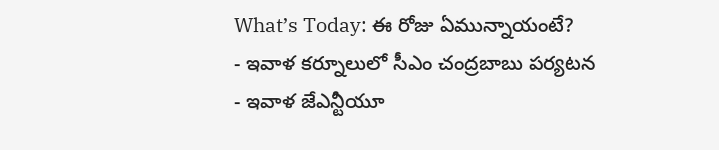What’s Today: ఈ రోజు ఏమున్నాయంటే?
- ఇవాళ కర్నూలులో సీఎం చంద్రబాబు పర్యటన
- ఇవాళ జేఎన్టీయూ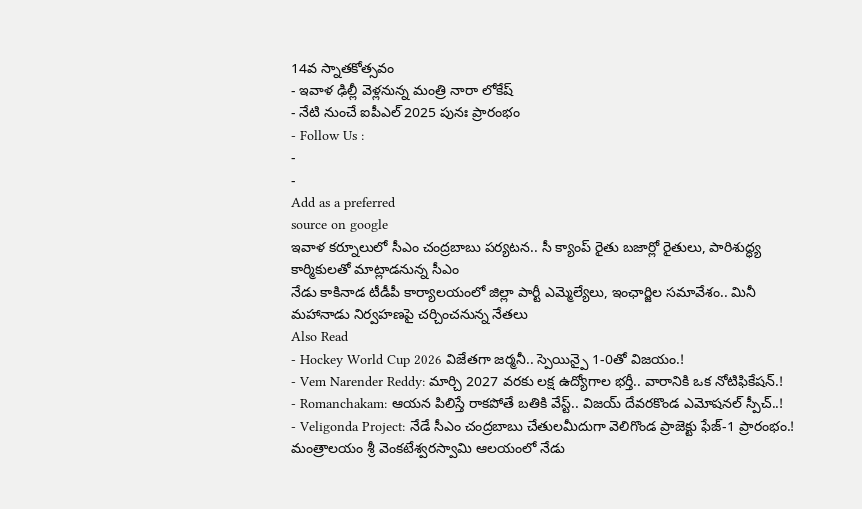14వ స్నాతకోత్సవం
- ఇవాళ ఢిల్లీ వెళ్లనున్న మంత్రి నారా లోకేష్
- నేటి నుంచే ఐపీఎల్ 2025 పునః ప్రారంభం
- Follow Us :
-
-
Add as a preferred
source on google
ఇవాళ కర్నూలులో సీఎం చంద్రబాబు పర్యటన.. సీ క్యాంప్ రైతు బజార్లో రైతులు, పారిశుద్ధ్య కార్మికులతో మాట్లాడనున్న సీఎం
నేడు కాకినాడ టీడీపీ కార్యాలయంలో జిల్లా పార్టీ ఎమ్మెల్యేలు, ఇంఛార్జిల సమావేశం.. మినీ మహానాడు నిర్వహణపై చర్చించనున్న నేతలు
Also Read
- Hockey World Cup 2026 విజేతగా జర్మనీ.. స్పెయిన్పై 1-0తో విజయం.!
- Vem Narender Reddy: మార్చి 2027 వరకు లక్ష ఉద్యోగాల భర్తీ.. వారానికి ఒక నోటిఫికేషన్.!
- Romanchakam: ఆయన పిలిస్తే రాకపోతే బతికి వేస్ట్.. విజయ్ దేవరకొండ ఎమోషనల్ స్పీచ్..!
- Veligonda Project: నేడే సీఎం చంద్రబాబు చేతులమీదుగా వెలిగొండ ప్రాజెక్టు ఫేజ్-1 ప్రారంభం.!
మంత్రాలయం శ్రీ వెంకటేశ్వరస్వామి ఆలయంలో నేడు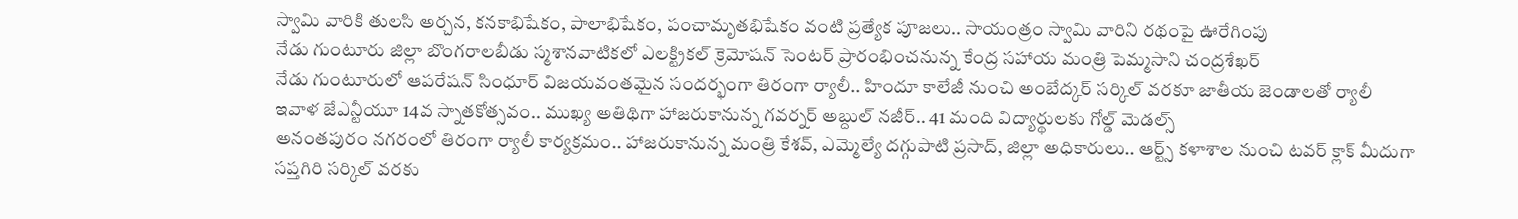స్వామి వారికి తులసి అర్చన, కనకాభిషేకం, పాలాభిషేకం, పంచామృతభిషేకం వంటి ప్రత్యేక పూజలు.. సాయంత్రం స్వామి వారిని రథంపై ఊరేగింపు
నేడు గుంటూరు జిల్లా బొంగరాలబీడు స్మశానవాటికలో ఎలక్ట్రికల్ క్రెమోషన్ సెంటర్ ప్రారంభించనున్న కేంద్ర సహాయ మంత్రి పెమ్మసాని చంద్రశేఖర్
నేడు గుంటూరులో ఆపరేషన్ సింధూర్ విజయవంతమైన సందర్భంగా తిరంగా ర్యాలీ.. హిందూ కాలేజీ నుంచి అంబేద్కర్ సర్కిల్ వరకూ జాతీయ జెండాలతో ర్యాలీ
ఇవాళ జేఎన్టీయూ 14వ స్నాతకోత్సవం.. ముఖ్య అతిథిగా హాజరుకానున్న గవర్నర్ అబ్దుల్ నజీర్.. 41 మంది విద్యార్థులకు గోల్డ్ మెడల్స్
అనంతపురం నగరంలో తిరంగా ర్యాలీ కార్యక్రమం.. హాజరుకానున్న మంత్రి కేశవ్, ఎమ్మెల్యే దగ్గుపాటి ప్రసాద్, జిల్లా అధికారులు.. ఆర్ట్స్ కళాశాల నుంచి టవర్ క్లాక్ మీదుగా సప్తగిరి సర్కిల్ వరకు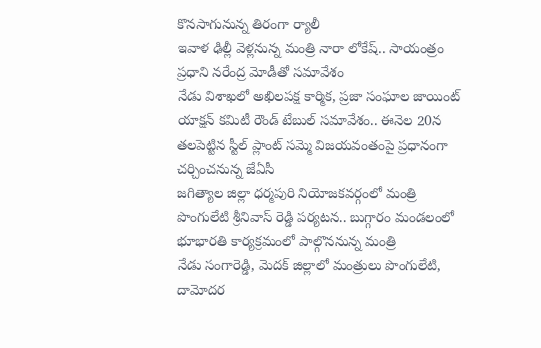కొనసాగునున్న తిరంగా ర్యాలీ
ఇవాళ ఢిల్లీ వెళ్లనున్న మంత్రి నారా లోకేష్.. సాయంత్రం ప్రధాని నరేంద్ర మోడీతో సమావేశం
నేడు విశాఖలో అఖిలపక్ష కార్మిక, ప్రజా సంఘాల జాయింట్ యాక్షన్ కమిటీ రౌండ్ టేబుల్ సమావేశం.. ఈనెల 20న తలపెట్టిన స్టీల్ ప్లాంట్ సమ్మె విజయవంతంపై ప్రధానంగా చర్చించనున్న జేఏసీ
జగిత్యాల జిల్లా ధర్మపురి నియోజకవర్గంలో మంత్రి పొంగులేటి శ్రీనివాస్ రెడ్డి పర్యటన.. బుగ్గారం మండలంలో భూభారతి కార్యక్రమంలో పాల్గొననున్న మంత్రి
నేడు సంగారెడ్డి, మెదక్ జిల్లాలో మంత్రులు పొంగులేటి, దామోదర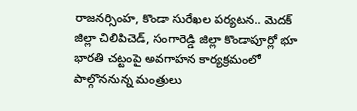రాజనర్సింహ, కొండా సురేఖల పర్యటన.. మెదక్ జిల్లా చిలిపిచెడ్, సంగారెడ్డి జిల్లా కొండాపూర్లో భూ భారతి చట్టంపై అవగాహన కార్యక్రమంలో పాల్గొననున్న మంత్రులు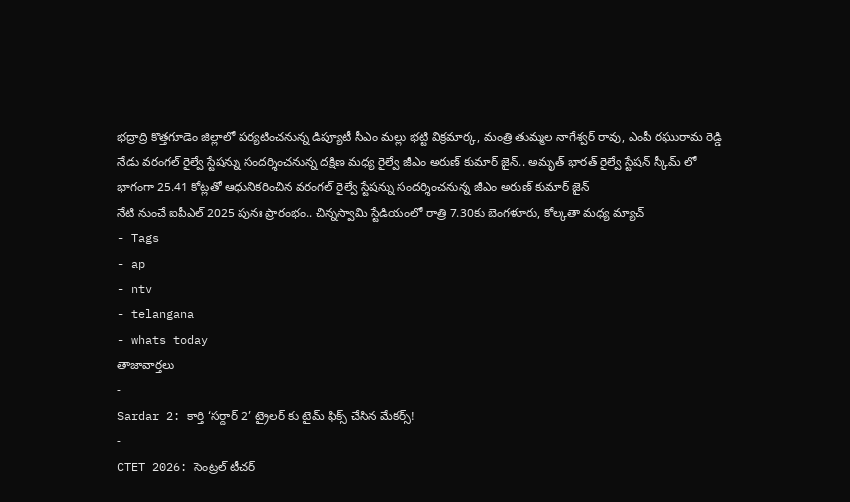భద్రాద్రి కొత్తగూడెం జిల్లాలో పర్యటించనున్న డిప్యూటీ సీఎం మల్లు భట్టి విక్రమార్క, మంత్రి తుమ్మల నాగేశ్వర్ రావు, ఎంపీ రఘురామ రెడ్డి
నేడు వరంగల్ రైల్వే స్టేషన్ను సందర్శించనున్న దక్షిణ మధ్య రైల్వే జీఎం అరుణ్ కుమార్ జైన్.. అమృత్ భారత్ రైల్వే స్టేషన్ స్కీమ్ లో భాగంగా 25.41 కోట్లతో ఆధునికరించిన వరంగల్ రైల్వే స్టేషన్ను సందర్శించనున్న జీఎం అరుణ్ కుమార్ జైన్
నేటి నుంచే ఐపీఎల్ 2025 పునః ప్రారంభం.. చిన్నస్వామి స్టేడియంలో రాత్రి 7.30కు బెంగళూరు, కోల్కతా మధ్య మ్యాచ్
- Tags
- ap
- ntv
- telangana
- whats today
తాజావార్తలు
-
Sardar 2: కార్తి ‘సర్దార్ 2’ ట్రైలర్ కు టైమ్ ఫిక్స్ చేసిన మేకర్స్!
-
CTET 2026: సెంట్రల్ టీచర్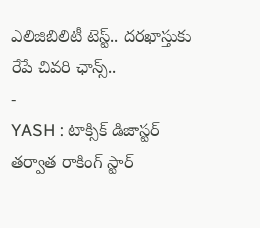ఎలిజిబిలిటీ టెస్ట్.. దరఖాస్తుకు రేపే చివరి ఛాన్స్..
-
YASH : టాక్సిక్ డిజాస్టర్ తర్వాత రాకింగ్ స్టార్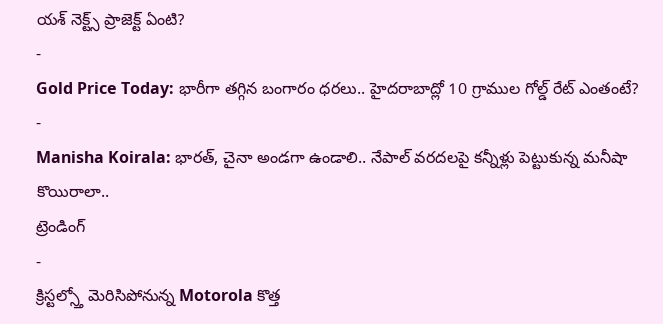యశ్ నెక్ట్స్ ప్రాజెక్ట్ ఏంటి?
-
Gold Price Today: భారీగా తగ్గిన బంగారం ధరలు.. హైదరాబాద్లో 10 గ్రాముల గోల్డ్ రేట్ ఎంతంటే?
-
Manisha Koirala: భారత్, చైనా అండగా ఉండాలి.. నేపాల్ వరదలపై కన్నీళ్లు పెట్టుకున్న మనీషా కొయిరాలా..
ట్రెండింగ్
-
క్రిస్టల్స్తో మెరిసిపోనున్న Motorola కొత్త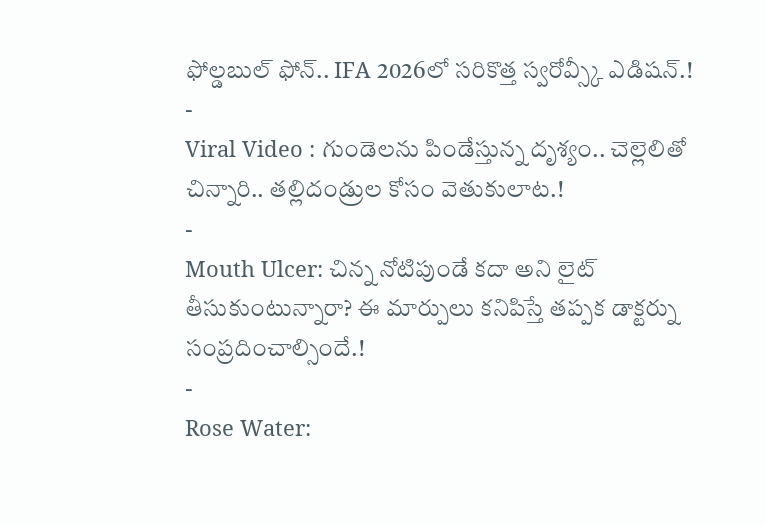ఫోల్డబుల్ ఫోన్.. IFA 2026లో సరికొత్త స్వరోవ్స్కీ ఎడిషన్.!
-
Viral Video : గుండెలను పిండేస్తున్న దృశ్యం.. చెల్లెలితో చిన్నారి.. తల్లిదండ్రుల కోసం వెతుకులాట.!
-
Mouth Ulcer: చిన్న నోటిపుండే కదా అని లైట్ తీసుకుంటున్నారా? ఈ మార్పులు కనిపిస్తే తప్పక డాక్టర్ను సంప్రదించాల్సిందే.!
-
Rose Water: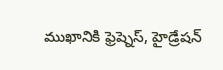ముఖానికి ఫ్రెష్నెస్, హైడ్రేషన్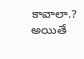కావాలా.? అయితే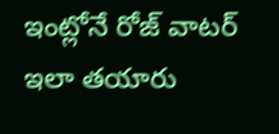ఇంట్లోనే రోజ్ వాటర్ ఇలా తయారు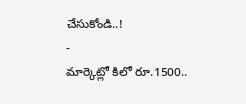చేసుకోండి..!
-
మార్కెట్లో కిలో రూ.1500..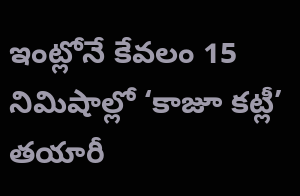ఇంట్లోనే కేవలం 15 నిమిషాల్లో ‘కాజూ కట్లీ’ తయారీ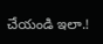చేయండి ఇలా.!